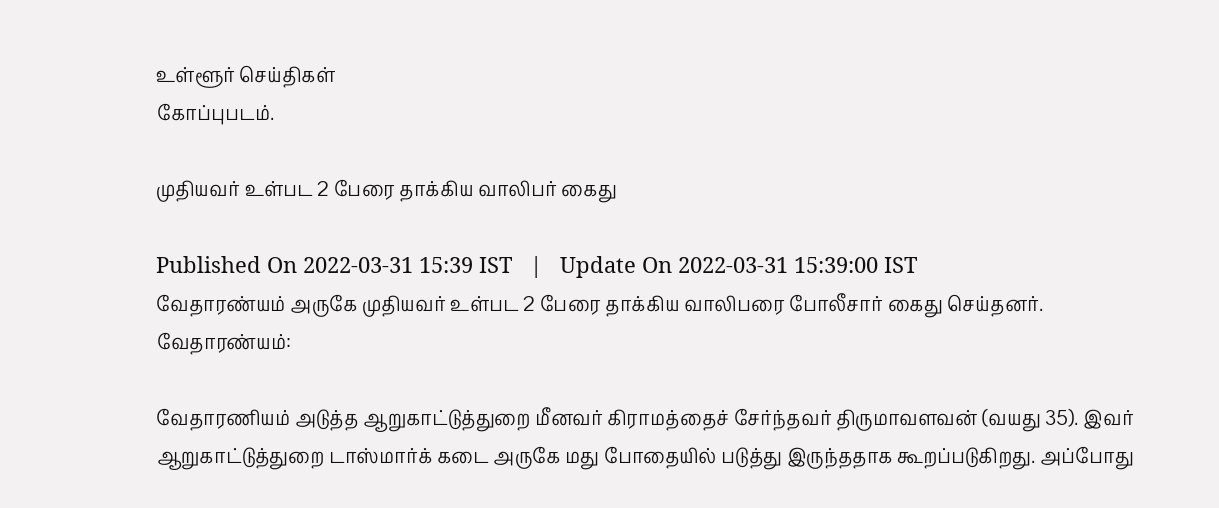உள்ளூர் செய்திகள்
கோப்புபடம்.

முதியவர் உள்பட 2 பேரை தாக்கிய வாலிபர் கைது

Published On 2022-03-31 15:39 IST   |   Update On 2022-03-31 15:39:00 IST
வேதாரண்யம் அருகே முதியவர் உள்பட 2 பேரை தாக்கிய வாலிபரை போலீசார் கைது செய்தனர்.
வேதாரண்யம்:

வேதாரணியம் அடுத்த ஆறுகாட்டுத்துறை மீனவர் கிராமத்தைச் சேர்ந்தவர் திருமாவளவன் (வயது 35). இவர் ஆறுகாட்டுத்துறை டாஸ்மார்க் கடை அருகே மது போதையில் படுத்து இருந்ததாக கூறப்படுகிறது. அப்போது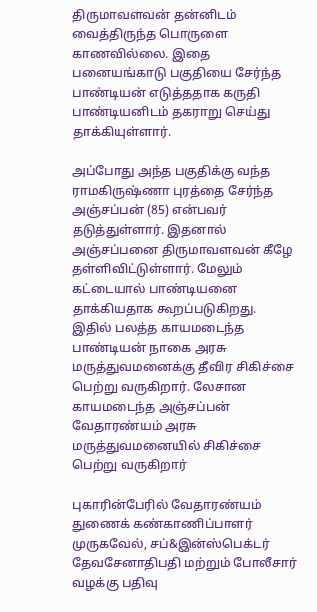திருமாவளவன் தன்னிடம் வைத்திருந்த பொருளை காணவில்லை. இதை பனையங்காடு பகுதியை சேர்ந்த பாண்டியன் எடுத்ததாக கருதி பாண்டியனிடம் தகராறு செய்து தாக்கியுள்ளார்.

அப்போது அந்த பகுதிக்கு வந்த ராமகிருஷ்ணா புரத்தை சேர்ந்த அஞ்சப்பன் (85) என்பவர் தடுத்துள்ளார். இதனால் அஞ்சப்பனை திருமாவளவன் கீழே தள்ளிவிட்டுள்ளார். மேலும் கட்டையால் பாண்டியனை தாக்கியதாக கூறப்படுகிறது. இதில் பலத்த காயமடைந்த பாண்டியன் நாகை அரசு மருத்துவமனைக்கு தீவிர சிகிச்சை பெற்று வருகிறார். லேசான காயமடைந்த அஞ்சப்பன் வேதாரண்யம் அரசு மருத்துவமனையில் சிகிச்சை பெற்று வருகிறார்

புகாரின்பேரில் வேதாரண்யம் துணைக் கண்காணிப்பாளர் முருகவேல், சப்&இன்ஸ்பெக்டர் தேவசேனாதிபதி மற்றும் போலீசார் வழக்கு பதிவு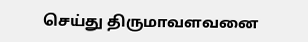செய்து திருமாவளவனை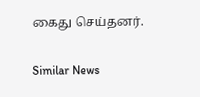கைது செய்தனர்.

Similar News